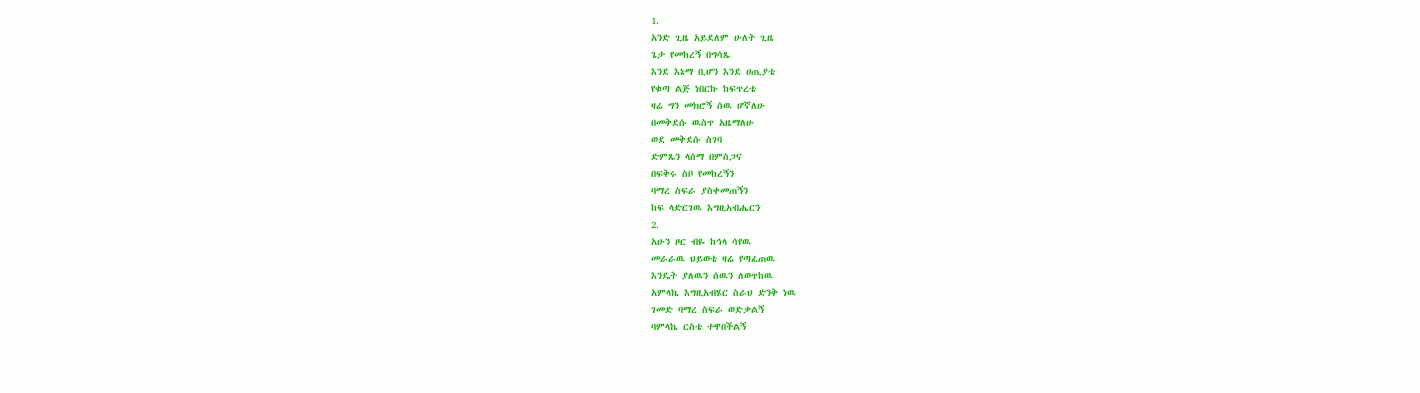1.
አንድ ጊዜ አይደለም ሁለት ጊዜ
ጌታ የመከረኝ በግሳጼ
እንደ እኔማ ቢሆን እንደ ሀጢያቴ
የቁጣ ልጅ ነበርኩ ከፍጥረቴ
ዛሬ ግን መክሮኝ ሰዉ ሆኛለሁ
በመቅደሱ ዉስጥ አዜማለሁ
ወደ መቅደሱ ስገባ
ድምጼን ላሰማ በምስጋና
በፍቅሩ ስቦ የመከረኝን
ባማረ ስፍራ ያስቀመጠኝን
ከፍ ላድርገዉ እግዚአብሔርን
2.
አሁን ዞር ብዬ ከኅላ ሳየዉ
መራራዉ ህይወቴ ዛሬ የጣፈጠዉ
እንዴት ያለዉን ሰዉን ለወጥከዉ
አምላኬ እግዚአብሄር ስራህ ድንቅ ነዉ
ገመድ ባማረ ስፍራ ወድቃልኝ
ባምላኬ ርስቴ ተዋበችልኝ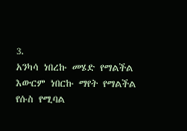3.
አንካሳ ነበረኩ መሄድ የማልችል
እውርም ነበርኩ ማየት የማልችል
የሱስ የሚባል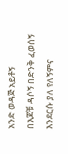አንድ ወዳጅ አይቶኝ
በእጆቹ ዳሶኝ በድንቅ ፈወሰኝ
እንደርሱ ያለ የለኝምና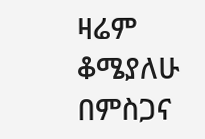ዛሬም ቆሜያለሁ በምስጋና